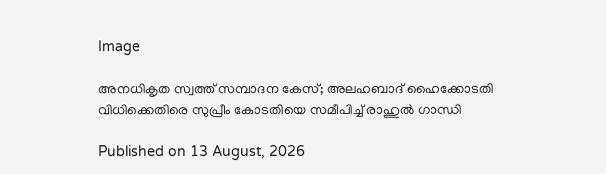Image

അനധികൃത സ്വത്ത് സമ്പാദന കേസ്; അലഹബാദ് ഹൈക്കോടതി വിധിക്കെതിരെ സുപ്രീം കോടതിയെ സമീപിച്ച് രാഹുൽ ഗാന്ധി

Published on 13 August, 2026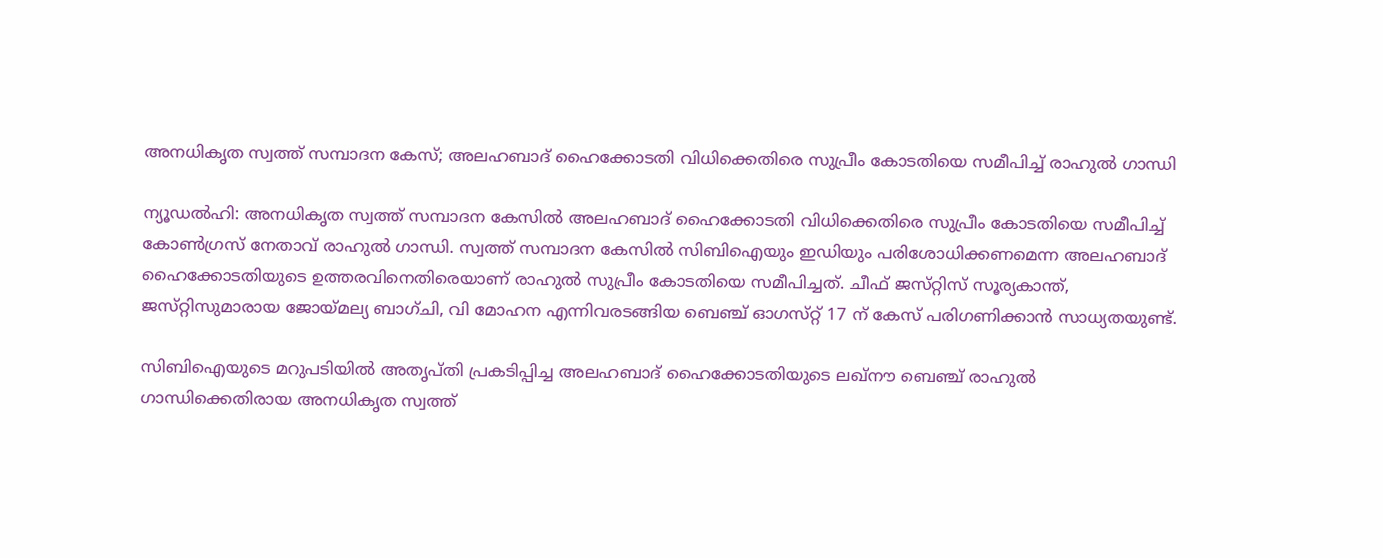അനധികൃത സ്വത്ത് സമ്പാദന കേസ്; അലഹബാദ് ഹൈക്കോടതി വിധിക്കെതിരെ സുപ്രീം കോടതിയെ സമീപിച്ച് രാഹുൽ ഗാന്ധി

ന്യൂഡൽഹി: അനധികൃത സ്വത്ത് സമ്പാദന കേസിൽ അലഹബാദ് ഹൈക്കോടതി വിധിക്കെതിരെ സുപ്രീം കോടതിയെ സമീപിച്ച് കോൺഗ്രസ് നേതാവ് രാഹുൽ ഗാന്ധി. സ്വത്ത് സമ്പാദന കേസിൽ സിബിഐയും ഇഡിയും പരിശോധിക്കണമെന്ന അലഹബാദ് ഹൈക്കോടതിയുടെ ഉത്തരവിനെതിരെയാണ് രാഹുൽ സുപ്രീം കോടതിയെ സമീപിച്ചത്. ചീഫ് ജസ്‌റ്റിസ് സൂര്യകാന്ത്, ജസ്‌റ്റിസുമാരായ ജോയ്‌മല്യ ബാഗ്‌ചി, വി മോഹന എന്നിവരടങ്ങിയ ബെഞ്ച് ഓഗസ്‌റ്റ് 17 ന് കേസ് പരിഗണിക്കാൻ സാധ്യതയുണ്ട്.

സിബിഐയുടെ മറുപടിയിൽ അതൃപ്‌തി പ്രകടിപ്പിച്ച അലഹബാദ് ഹൈക്കോടതിയുടെ ലഖ്‌നൗ ബെഞ്ച് രാഹുൽ ഗാന്ധിക്കെതിരായ അനധികൃത സ്വത്ത്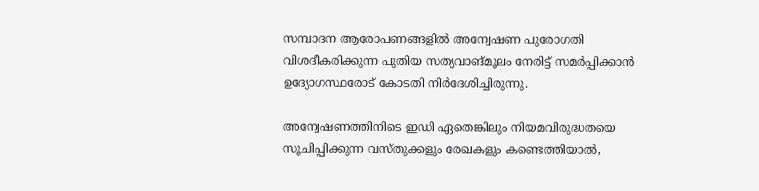സമ്പാദന ആരോപണങ്ങളിൽ അന്വേഷണ പുരോഗതി വിശദീകരിക്കുന്ന പുതിയ സത്യവാങ്മൂലം നേരിട്ട് സമർപ്പിക്കാൻ ഉദ്യോഗസ്ഥരോട് കോടതി നിർദേശിച്ചിരുന്നു.

അന്വേഷണത്തിനിടെ ഇഡി ഏതെങ്കിലും നിയമവിരുദ്ധതയെ സൂചിപ്പിക്കുന്ന വസ്‌തുക്കളും രേഖകളും കണ്ടെത്തിയാൽ,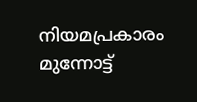നിയമപ്രകാരം മുന്നോട്ട്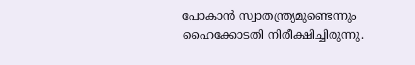പോകാൻ സ്വാതന്ത്ര്യമുണ്ടെന്നും ഹൈക്കോടതി നിരീക്ഷിച്ചിരുന്നു.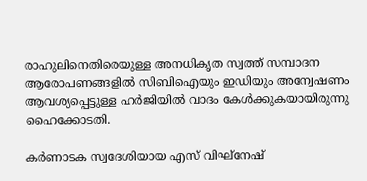രാഹുലിനെതിരെയുള്ള അനധികൃത സ്വത്ത് സമ്പാദന ആരോപണങ്ങളിൽ സിബിഐയും ഇഡിയും അന്വേഷണം ആവശ്യപ്പെട്ടുള്ള ഹർജിയിൽ വാദം കേൾക്കുകയായിരുന്നു ഹൈക്കോടതി.

കർണാടക സ്വദേശിയായ എസ് വിഘ്‌നേഷ്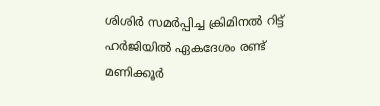ശിശിർ സമർപ്പിച്ച ക്രിമിനൽ റിട്ട് ഹർജിയിൽ ഏകദേശം രണ്ട് മണിക്കൂർ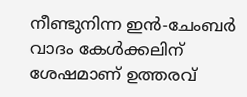നീണ്ടുനിന്ന ഇൻ-ചേംബർ വാദം കേൾക്കലിന് ശേഷമാണ് ഉത്തരവ്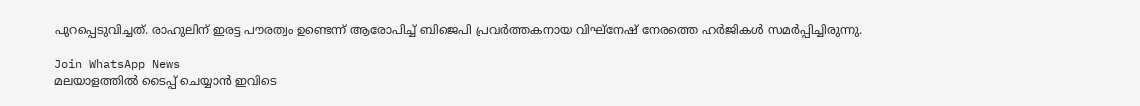പുറപ്പെടുവിച്ചത്. രാഹുലിന് ഇരട്ട പൗരത്വം ഉണ്ടെന്ന് ആരോപിച്ച് ബിജെപി പ്രവർത്തകനായ വിഘ്‌നേഷ് നേരത്തെ ഹർജികൾ സമർപ്പിച്ചിരുന്നു.

Join WhatsApp News
മലയാളത്തില്‍ ടൈപ്പ് ചെയ്യാന്‍ ഇവിടെ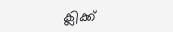ക്ലിക്ക്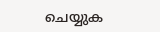ചെയ്യുക